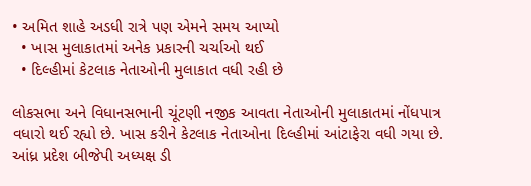• અમિત શાહે અડધી રાત્રે પણ એમને સમય આપ્યો
  • ખાસ મુલાકાતમાં અનેક પ્રકારની ચર્ચાઓ થઈ
  • દિલ્હીમાં કેટલાક નેતાઓની મુલાકાત વધી રહી છે

લોકસભા અને વિધાનસભાની ચૂંટણી નજીક આવતા નેતાઓની મુલાકાતમાં નોંધપાત્ર વધારો થઈ રહ્યો છે. ખાસ કરીને કેટલાક નેતાઓના દિલ્હીમાં આંટાફેરા વધી ગયા છે. આંધ્ર પ્રદેશ બીજેપી અધ્યક્ષ ડી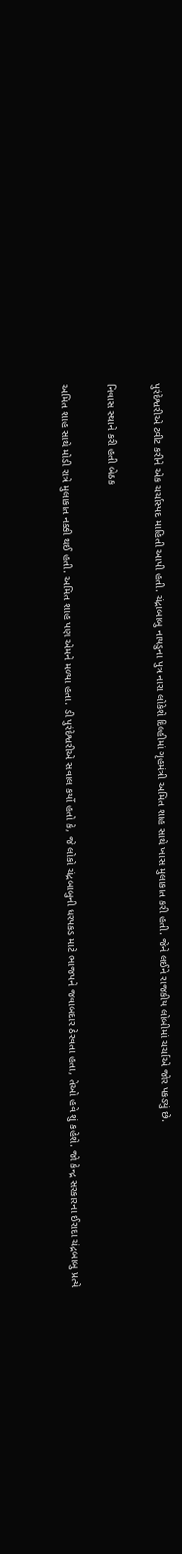પુરંદેશ્વરીએ ટ્વીટ કરીને એક ચર્ચાસ્પદ માહિતી આપી હતી. ચંદ્રાબાબુ નાયડુના પુત્ર નારા લોકેશે દિલ્હીમાં ગૃહમંત્રી અમિત શાહ સાથે ખાસ મુલાકાત કરી હતી. જેને લઈને રાજકીય લોબીમાં ચર્ચાએ જોર પકડ્યું છે.

નિવાસ સ્થાને કરી હતી બેઠક

અમિત શાહ સાથે મોડી રાત્રે મુલાકાત નક્કી થઈ હતી. અમિત શાહ પણ એમને મળ્યા હતા. ડી પુરંદેશ્વરીએ સવાલ કર્યો હતો કે, જે લોકો ચંદ્રબાબુની ધરપકડ માટે ભાજપને જવાબદાર ઠેરવતા હતા, તેઓ હવે શું કહેશે. જો કેન્દ્ર સરકારના ઈરાદા ચંદ્રબાબુ પ્રત્યે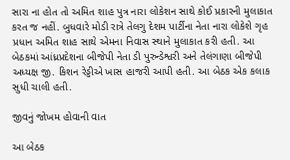સારા ના હોત તો અમિત શાહ પુત્ર નારા લોકેશન સાથે કોઈ પ્રકારની મુલાકાત કરત જ નહીં. બુધવારે મોડી રાત્રે તેલગુ દેશમ પાર્ટીના નેતા નારા લોકેશે ગૃહ પ્રધાન અમિત શાહ સાથે એમના નિવાસ સ્થાને મુલાકાત કરી હતી. આ બેઠકમાં આંધ્રપ્રદેશના બીજેપી નેતા ડી પુરુન્ડેશ્વરી અને તેલંગાણા બીજેપી અધ્યક્ષ જી. કિશન રેડ્ડીએ ખાસ હાજરી આપી હતી. આ બેઠક એક કલાક સુધી ચાલી હતી.

જીવનું જોખમ હોવાની વાત

આ બેઠક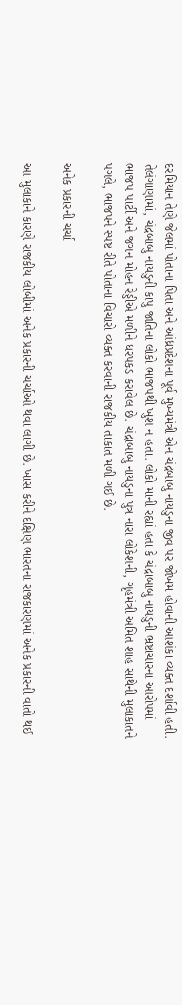દરમિયાન તેણે જેલમાં પોતાના પિતા અને આંધ્રપ્રદેશના પૂર્વ મુખ્યમંત્રી એન ચંદ્રબાબુ નાયડુના જીવ પર જોખમ હોવાની આશંકા વ્યક્ત દર્શાવી હતી. તેલંગાણામાં, ચંદ્રબાબુ નાયડુની કાપુ જાતિના લોકો ભાજપથી ખુશ ન હતા. લોકો માની રહ્યાં હતા કે ચંદ્રાબાબુ નાયડુની ભ્રષ્ટાચારના આરોપમાં ભાજપ પાર્ટી અને જગન મોહન રેડ્ડીએ મળીને ધરપકડ કરાવેલ છે. ચંદ્રાબાબુ નાયડુના પુત્ર નારા લોકેશની, ગૃહમંત્રી અમિત શાહ સાથેની મુલાકાતને પગલે, ભાજપને સ્પષ્ટ રીતે પોતાના વિચારો વ્યક્ત કરવાની રાજકીય તાકાત મળી ગઈ છે.

અનેક પ્રકારની ચર્ચા

આ મુલાકાને કારણે રાજકીય લોબીમાં અનેક પ્રકારની ચર્ચાઓ થવા લાગી છે. ખાસ કરીને દક્ષિણ ભારતના રાજકારણમાં અનેક પ્રકારની વાતો થઈ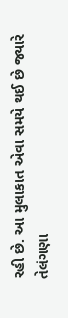રહી છે. આ મુલાકાત એવા સમયે થઈ છે જ્યારે તેલંગણા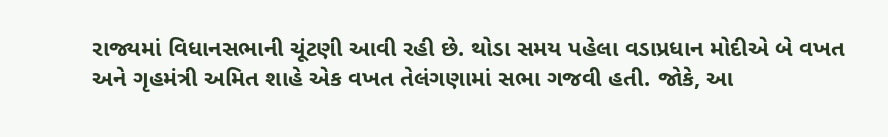રાજ્યમાં વિધાનસભાની ચૂંટણી આવી રહી છે. થોડા સમય પહેલા વડાપ્રધાન મોદીએ બે વખત અને ગૃહમંત્રી અમિત શાહે એક વખત તેલંગણામાં સભા ગજવી હતી. જોકે, આ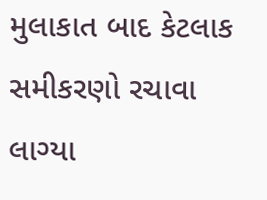મુલાકાત બાદ કેટલાક સમીકરણો રચાવા લાગ્યા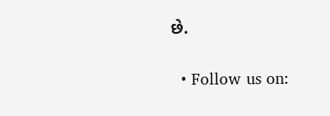છે.

  • Follow us on: